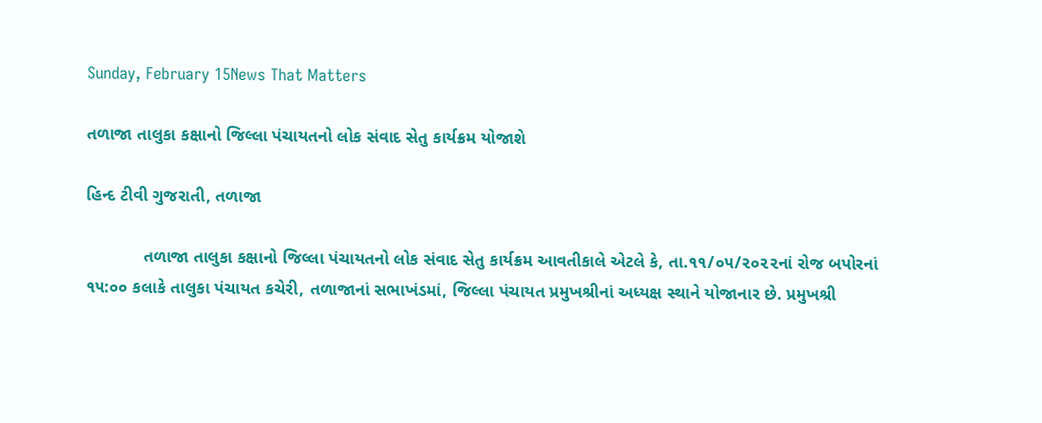Sunday, February 15News That Matters

તળાજા તાલુકા કક્ષાનો જિલ્લા પંચાયતનો લોક સંવાદ સેતુ કાર્યક્રમ યોજાશે

હિન્દ ટીવી ગુજરાતી, તળાજા

            તળાજા તાલુકા કક્ષાનો જિલ્લા પંચાયતનો લોક સંવાદ સેતુ કાર્યક્રમ આવતીકાલે એટલે કે, તા.૧૧/૦૫/૨૦૨૨નાં રોજ બપોરનાં ૧૫:૦૦ કલાકે તાલુકા પંચાયત કચેરી, તળાજાનાં સભાખંડમાં, જિલ્લા પંચાયત પ્રમુખશ્રીનાં અધ્યક્ષ સ્થાને યોજાનાર છે. પ્રમુખશ્રી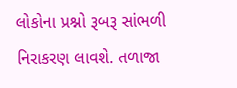લોકોના પ્રશ્નો રૂબરૂ સાંભળી નિરાકરણ લાવશે. તળાજા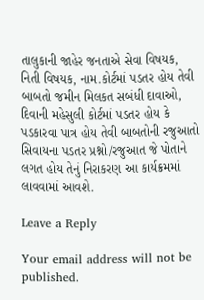તાલુકાની જાહેર જનતાએ સેવા વિષયક, નિતી વિષયક, નામ.કોર્ટમાં પડતર હોય તેવી બાબતો જમીન મિલકત સબંધી દાવાઓ, દિવાની મહેસુલી કોર્ટમાં પડતર હોય કે પડકારવા પાત્ર હોય તેવી બાબતોની રજુઆતો સિવાયના પડતર પ્રશ્નો/રજુઆત જે પોતાને લગત હોય તેનું નિરાકરણ આ કાર્યક્રમમાં લાવવામાં આવશે.

Leave a Reply

Your email address will not be published.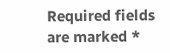Required fields are marked *